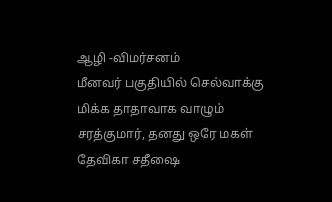ஆழி -விமர்சனம்
மீனவர் பகுதியில் செல்வாக்கு மிக்க தாதாவாக வாழும் சரத்குமார், தனது ஒரே மகள் தேவிகா சதீஷை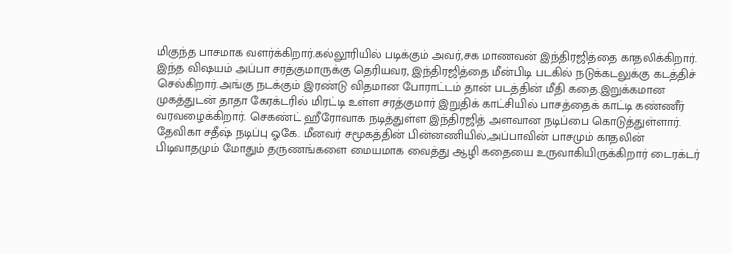மிகுந்த பாசமாக வளர்க்கிறார்.கல்லூரியில் படிக்கும் அவர்,சக மாணவன் இந்திரஜித்தை காதலிக்கிறார். இந்த விஷயம் அப்பா சரத்குமாருக்கு தெரியவர, இந்திரஜித்தை மீன்பிடி படகில் நடுக்கடலுக்கு கடத்திச் செல்கிறார்.அங்கு நடக்கும் இரண்டு விதமான போராட்டம் தான் படத்தின் மீதி கதை.இறுக்கமான முகத்துடன் தாதா கேரக்டரில் மிரட்டி உள்ள சரத்குமார் இறுதிக் காட்சியில் பாசத்தைக் காட்டி கண்ணீர் வரவழைக்கிறார். செகண்ட் ஹீரோவாக நடித்துள்ள இந்திரஜித் அளவான நடிப்பை கொடுத்துள்ளார். தேவிகா சதீஷ் நடிப்பு ஓகே. மீனவர் சமூகத்தின் பின்னணியில்,அப்பாவின் பாசமும் காதலின் பிடிவாதமும் மோதும் தருணங்களை மையமாக வைத்து ஆழி கதையை உருவாகியிருக்கிறார் டைரக்டர்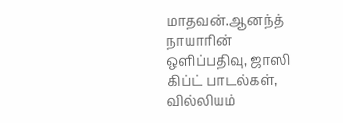மாதவன்.ஆனந்த் நாயாரின் ஒளிப்பதிவு, ஜாஸி கிப்ட் பாடல்கள், வில்லியம்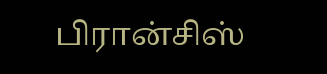பிரான்சிஸ்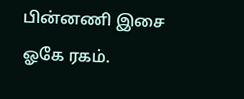பின்னணி இசை ஓகே ரகம்.